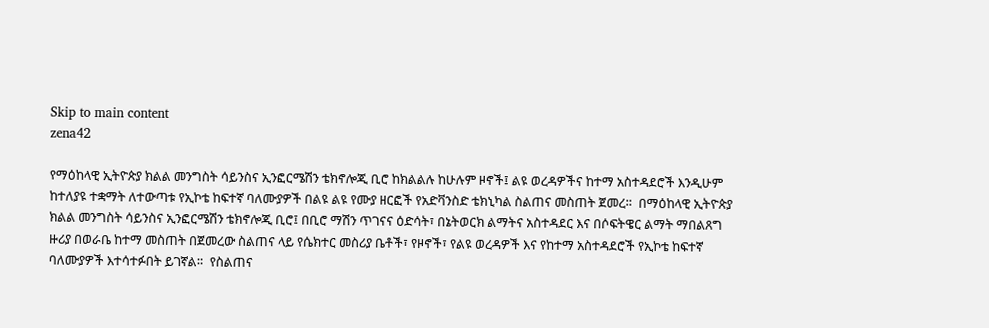Skip to main content
zena42

የማዕከላዊ ኢትዮጵያ ክልል መንግስት ሳይንስና ኢንፎርሜሽን ቴክኖሎጂ ቢሮ ከክልልሉ ከሁሉም ዞኖች፤ ልዩ ወረዳዎችና ከተማ አስተዳደሮች እንዲሁም ከተለያዩ ተቋማት ለተውጣቱ የኢኮቴ ከፍተኛ ባለሙያዎች በልዩ ልዩ የሙያ ዘርፎች የአድቫንስድ ቴክኒካል ስልጠና መስጠት ጀመረ።  በማዕከላዊ ኢትዮጵያ ክልል መንግስት ሳይንስና ኢንፎርሜሽን ቴክኖሎጂ ቢሮ፤ በቢሮ ማሽን ጥገናና ዕድሳት፣ በኔትወርክ ልማትና አስተዳደር እና በሶፍትዌር ልማት ማበልጸግ ዙሪያ በወራቤ ከተማ መስጠት በጀመረው ስልጠና ላይ የሴክተር መስሪያ ቤቶች፣ የዞኖች፣ የልዩ ወረዳዎች እና የከተማ አስተዳደሮች የኢኮቴ ከፍተኛ ባለሙያዎች እተሳተፉበት ይገኛል።  የስልጠና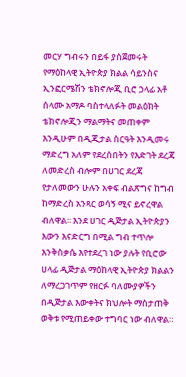መርሃ ግብሩን በይፋ ያስጀመሩት የማዕከላዊ ኢትዮጵያ ክልል ሳይንስና ኢንፎርሜሽን ቴክኖሎጂ ቢሮ ኃላፊ አቶ ሰላሙ አማዶ ባስተላለፉት መልዕክት ቴክኖሎጂን ማልማትና መጠቀም እንዲሁም በዲጂታል ስርዓት እንዲመሩ ማድረግ አለም የደረሰበትን የእድገት ደረጃ ለመድረስ ብሎም በሀገር ደረጃ የታለመውን ሁሉን አቀፍ ብልጽግና ከግብ ከማድረስ አንጻር ወሳኝ ሚና ይኖረዋል ብለዋል፡፡ እንደ ሀገር ዲጅታል ኢትዮጵያን እውን እናድርግ በሚል ግብ ተጥሎ እንቅስቃሴ እየተደረገ ነው ያሉት የቢሮው ሀላፊ ዲጅታል ማዕከላዊ ኢትዮጵያ ክልልን ለማረጋገጥም የዘርፉ ባለሙያዎችን በዲጅታል እውቀትና ክህሎት ማስታጠቅ ወቅቱ የሚጠይቀው ተግባር ነው ብለዋል።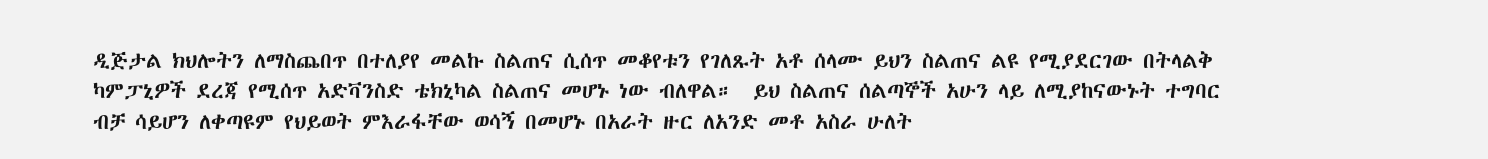ዲጅታል ክህሎትን ለማስጨበጥ በተለያየ መልኩ ስልጠና ሲሰጥ መቆየቱን የገለጹት አቶ ሰላሙ ይህን ስልጠና ልዩ የሚያደርገው በትላልቅ ካምፓኒዎች ደረጃ የሚሰጥ አድቫንስድ ቴክኒካል ስልጠና መሆኑ ነው ብለዋል።  ይህ ስልጠና ሰልጣኞች አሁን ላይ ለሚያከናውኑት ተግባር ብቻ ሳይሆን ለቀጣዩም የህይወት ምእራፋቸው ወሳኝ በመሆኑ በአራት ዙር ለአንድ መቶ አስራ ሁለት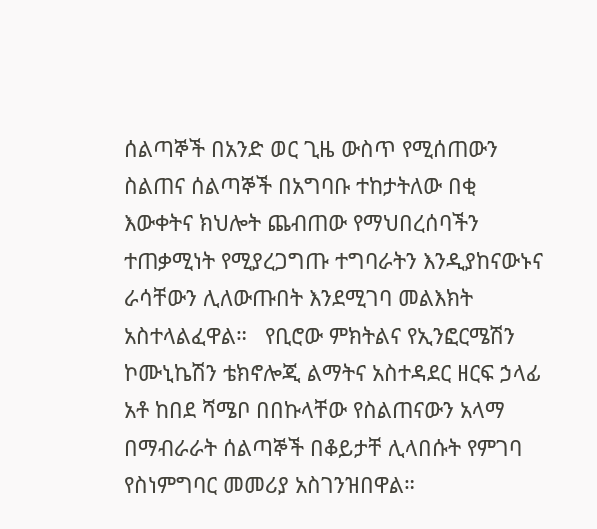ሰልጣኞች በአንድ ወር ጊዜ ውስጥ የሚሰጠውን ስልጠና ሰልጣኞች በአግባቡ ተከታትለው በቂ እውቀትና ክህሎት ጨብጠው የማህበረሰባችን ተጠቃሚነት የሚያረጋግጡ ተግባራትን እንዲያከናውኑና ራሳቸውን ሊለውጡበት እንደሚገባ መልእክት አስተላልፈዋል።   የቢሮው ምክትልና የኢንፎርሜሽን ኮሙኒኬሽን ቴክኖሎጂ ልማትና አስተዳደር ዘርፍ ኃላፊ አቶ ከበደ ሻሜቦ በበኩላቸው የስልጠናውን አላማ በማብራራት ሰልጣኞች በቆይታቸ ሊላበሱት የምገባ የስነምግባር መመሪያ አስገንዝበዋል።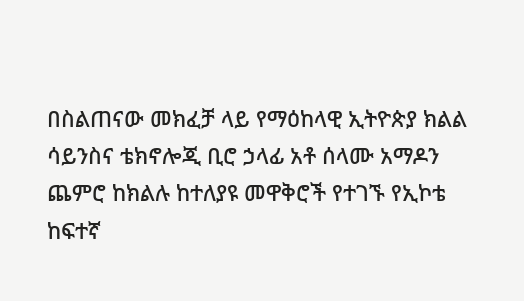በስልጠናው መክፈቻ ላይ የማዕከላዊ ኢትዮጵያ ክልል ሳይንስና ቴክኖሎጂ ቢሮ ኃላፊ አቶ ሰላሙ አማዶን ጨምሮ ከክልሉ ከተለያዩ መዋቅሮች የተገኙ የኢኮቴ ከፍተኛ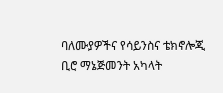ባለሙያዎችና የሳይንስና ቴክኖሎጂ ቢሮ ማኔጅመንት አካላት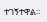ተገኝተዋል፡፡